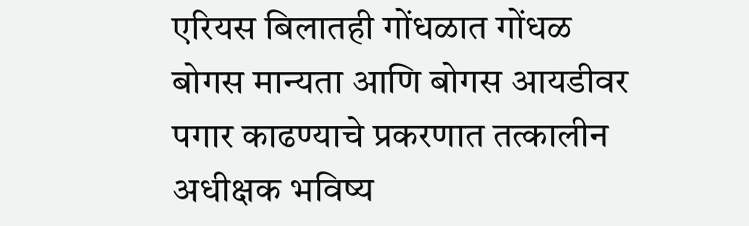एरियस बिलातही गोंधळात गोंधळ
बोगस मान्यता आणि बोगस आयडीवर पगार काढण्याचे प्रकरणात तत्कालीन अधीक्षक भविष्य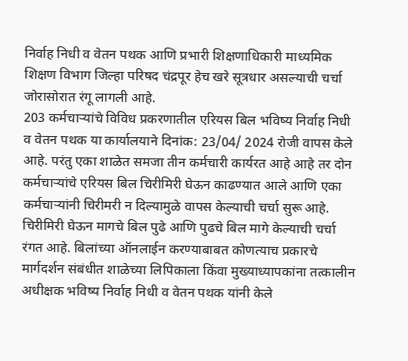निर्वाह निधी व वेतन पथक आणि प्रभारी शिक्षणाधिकारी माध्यमिक शिक्षण विभाग जिल्हा परिषद चंद्रपूर हेच खरे सूत्रधार असल्याची चर्चा जोरासोरात रंगू लागली आहे.
203 कर्मचाऱ्यांचे विविध प्रकरणातील एरियस बिल भविष्य निर्वाह निधी व वेतन पथक या कार्यालयाने दिनांक: 23/04/ 2024 रोजी वापस केले आहे. परंतु एका शाळेत समजा तीन कर्मचारी कार्यरत आहे आहे तर दोन कर्मचाऱ्यांचे एरियस बिल चिरीमिरी घेऊन काढण्यात आले आणि एका कर्मचाऱ्यांनी चिरीमरी न दिल्यामुळे वापस केल्याची चर्चा सुरू आहे.
चिरीमिरी घेऊन मागचे बिल पुढे आणि पुढचे बिल मागे केल्याची चर्चा रंगत आहे. बिलांच्या ऑनलाईन करण्याबाबत कोणत्याच प्रकारचे मार्गदर्शन संबंधीत शाळेच्या लिपिकाला किंवा मुख्याध्यापकांना तत्कालीन अधीक्षक भविष्य निर्वाह निधी व वेतन पथक यांनी केले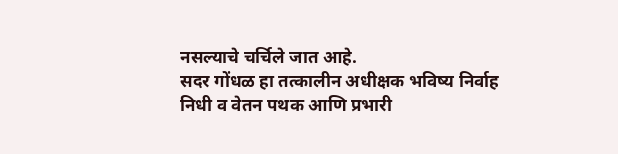नसल्याचे चर्चिले जात आहे.
सदर गोंधळ हा तत्कालीन अधीक्षक भविष्य निर्वाह निधी व वेतन पथक आणि प्रभारी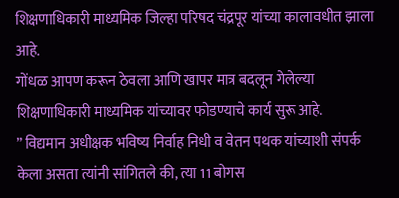शिक्षणाधिकारी माध्यमिक जिल्हा परिषद चंद्रपूर यांच्या कालावधीत झाला आहे.
गोंधळ आपण करून ठेवला आणि खापर मात्र बदलून गेलेल्या शिक्षणाधिकारी माध्यमिक यांच्यावर फोडण्याचे कार्य सुरू आहे.
” विद्यमान अधीक्षक भविष्य निर्वाह निधी व वेतन पथक यांच्याशी संपर्क केला असता त्यांनी सांगितले की, त्या 11 बोगस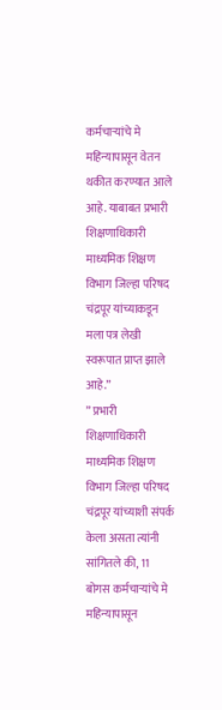कर्मचाऱ्यांचे मे महिन्यापासून वेतन थकीत करण्यात आले आहे. याबाबत प्रभारी शिक्षणाधिकारी माध्यमिक शिक्षण विभाग जिल्हा परिषद चंद्रपूर यांच्याकडून मला पत्र लेखी स्वरूपात प्राप्त झाले आहे.”
” प्रभारी शिक्षणाधिकारी माध्यमिक शिक्षण विभाग जिल्हा परिषद चंद्रपूर यांच्याशी संपर्क केला असता त्यांनी सांगितले की, 11 बोगस कर्मचाऱ्यांचे मे महिन्यापासून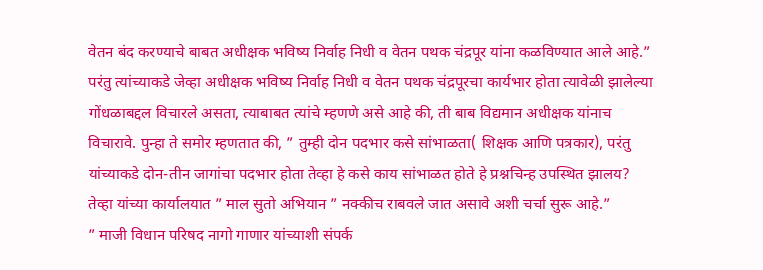वेतन बंद करण्याचे बाबत अधीक्षक भविष्य निर्वाह निधी व वेतन पथक चंद्रपूर यांना कळविण्यात आले आहे.”
परंतु त्यांच्याकडे जेव्हा अधीक्षक भविष्य निर्वाह निधी व वेतन पथक चंद्रपूरचा कार्यभार होता त्यावेळी झालेल्या गोंधळाबद्दल विचारले असता, त्याबाबत त्यांचे म्हणणे असे आहे की, ती बाब विद्यमान अधीक्षक यांनाच विचारावे. पुन्हा ते समोर म्हणतात की, ” तुम्ही दोन पदभार कसे सांभाळता( शिक्षक आणि पत्रकार), परंतु यांच्याकडे दोन-तीन जागांचा पदभार होता तेव्हा हे कसे काय सांभाळत होते हे प्रश्नचिन्ह उपस्थित झालय?
तेव्हा यांच्या कार्यालयात ” माल सुतो अभियान ” नक्कीच राबवले जात असावे अशी चर्चा सुरू आहे.”
” माजी विधान परिषद नागो गाणार यांच्याशी संपर्क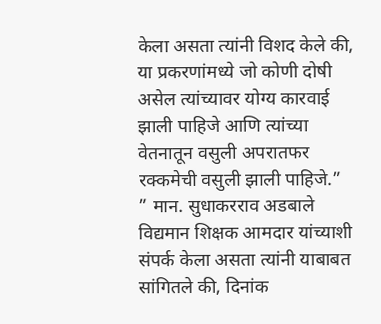केला असता त्यांनी विशद केले की, या प्रकरणांमध्ये जो कोणी दोषी असेल त्यांच्यावर योग्य कारवाई झाली पाहिजे आणि त्यांच्या वेतनातून वसुली अपरातफर रक्कमेची वसुली झाली पाहिजे.”
” मान. सुधाकरराव अडबाले विद्यमान शिक्षक आमदार यांच्याशी संपर्क केला असता त्यांनी याबाबत सांगितले की, दिनांक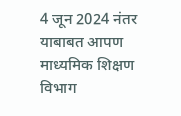4 जून 2024 नंतर याबाबत आपण माध्यमिक शिक्षण विभाग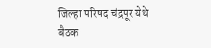जिल्हा परिषद चंद्रपूर येथे बैठक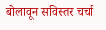बोलावून सविस्तर चर्चा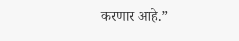करणार आहे.”